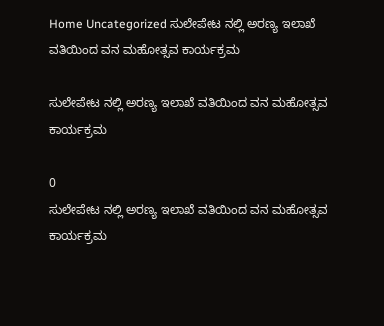Home Uncategorized ಸುಲೇಪೇಟ ನಲ್ಲಿ ಅರಣ್ಯ ಇಲಾಖೆ ವತಿಯಿಂದ ವನ ಮಹೋತ್ಸವ ಕಾರ್ಯಕ್ರಮ

ಸುಲೇಪೇಟ ನಲ್ಲಿ ಅರಣ್ಯ ಇಲಾಖೆ ವತಿಯಿಂದ ವನ ಮಹೋತ್ಸವ ಕಾರ್ಯಕ್ರಮ

0
ಸುಲೇಪೇಟ ನಲ್ಲಿ ಅರಣ್ಯ ಇಲಾಖೆ ವತಿಯಿಂದ ವನ ಮಹೋತ್ಸವ ಕಾರ್ಯಕ್ರಮ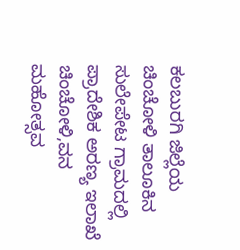ಕಲಬುರಗಿ ಜಿಲ್ಲೆಯ ಚಿಂಚೋಳಿ ತಾಲೂಕಿನ ಸುಲೇಪೇಟ ಗ್ರಾಮದಲ್ಲಿ ಪ್ರಾದೇಶಿಕ ಅರಣ್ಯ ಇಲಾಖೆ  ಚಿಂಚೋಳಿ,ವನ ಮಹೋತ್ಸವ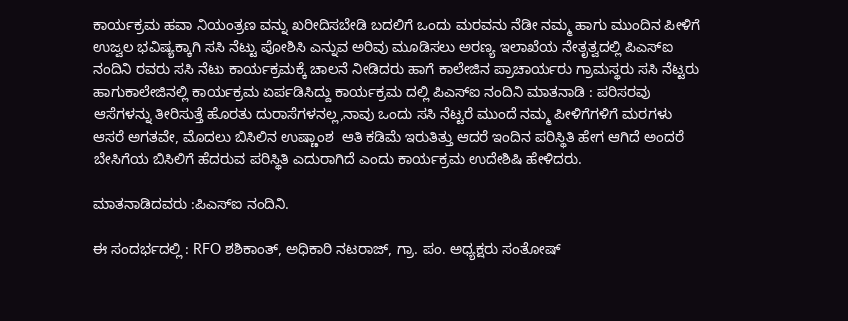ಕಾರ್ಯಕ್ರಮ ಹವಾ ನಿಯಂತ್ರಣ ವನ್ನು ಖರೀದಿಸಬೇಡಿ ಬದಲಿಗೆ ಒಂದು ಮರವನು ನೆಡೀ ನಮ್ಮ ಹಾಗು ಮುಂದಿನ ಪೀಳಿಗೆ ಉಜ್ವಲ ಭವಿಷ್ಯಕ್ಕಾಗಿ ಸಸಿ ನೆಟ್ಟು ಪೋಶಿಸಿ ಎನ್ನುವ ಅರಿವು ಮೂಡಿಸಲು ಅರಣ್ಯ ಇಲಾಖೆಯ ನೇತೃತ್ವದಲ್ಲಿ ಪಿಎಸ್ಐ ನಂದಿನಿ ರವರು ಸಸಿ ನೆಟು ಕಾರ್ಯಕ್ರಮಕ್ಕೆ ಚಾಲನೆ ನೀಡಿದರು ಹಾಗೆ ಕಾಲೇಜಿನ ಪ್ರಾಚಾರ್ಯರು ಗ್ರಾಮಸ್ಥರು ಸಸಿ ನೆಟ್ಟರು ಹಾಗುಕಾಲೇಜಿನಲ್ಲಿ ಕಾರ್ಯಕ್ರಮ ಏರ್ಪಡಿಸಿದ್ದು ಕಾರ್ಯಕ್ರಮ ದಲ್ಲಿ ಪಿಎಸ್ಐ ನಂದಿನಿ ಮಾತನಾಡಿ : ಪರಿಸರವು ಆಸೆಗಳನ್ನು ತೀರಿಸುತ್ತೆ ಹೊರತು ದುರಾಸೆಗಳನಲ್ಲ,ನಾವು ಒಂದು ಸಸಿ ನೆಟ್ಟರೆ ಮುಂದೆ ನಮ್ಮ ಪೀಳಿಗೆಗಳಿಗೆ ಮರಗಳು ಆಸರೆ ಅಗತವೇ, ಮೊದಲು ಬಿಸಿಲಿನ ಉಷ್ಣಾಂಶ  ಆತಿ ಕಡಿಮೆ ಇರುತಿತ್ತು ಆದರೆ ಇಂದಿನ ಪರಿಸ್ಥಿತಿ ಹೇಗ ಆಗಿದೆ ಅಂದರೆ ಬೇಸಿಗೆಯ ಬಿಸಿಲಿಗೆ ಹೆದರುವ ಪರಿಸ್ಥಿತಿ ಎದುರಾಗಿದೆ ಎಂದು ಕಾರ್ಯಕ್ರಮ ಉದೇಶಿಷಿ ಹೇಳಿದರು.

ಮಾತನಾಡಿದವರು :ಪಿಎಸ್ಐ ನಂದಿನಿ.

ಈ ಸಂದರ್ಭದಲ್ಲಿ : RFO ಶಶಿಕಾಂತ್, ಅಧಿಕಾರಿ ನಟರಾಜ್, ಗ್ರಾ. ಪಂ. ಅಧ್ಯಕ್ಷರು ಸಂತೋಷ್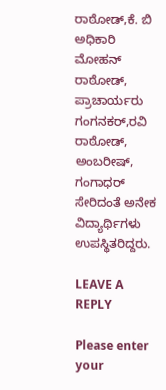ರಾಠೋಡ್,ಕೆ. ಬಿ ಅಧಿಕಾರಿ ಮೋಹನ್ ರಾಠೋಡ್, ಪ್ರಾಚಾರ್ಯರು ಗಂಗನಕರ್,ರವಿ ರಾಠೋಡ್, ಅಂಬರೀಷ್, ಗಂಗಾಧರ್ ಸೇರಿದಂತೆ ಅನೇಕ ವಿದ್ಯಾರ್ಥಿಗಳು ಉಪಸ್ಥಿತರಿದ್ದರು.

LEAVE A REPLY

Please enter your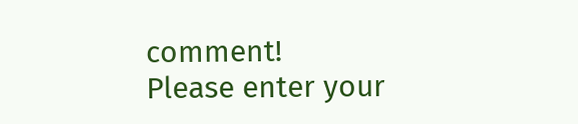comment!
Please enter your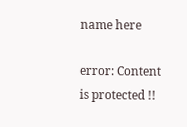name here

error: Content is protected !!